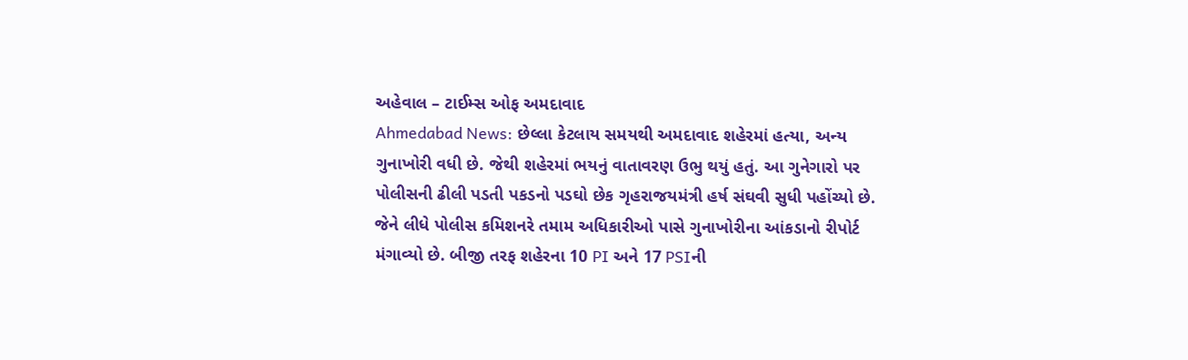અહેવાલ – ટાઈમ્સ ઓફ અમદાવાદ
Ahmedabad News: છેલ્લા કેટલાય સમયથી અમદાવાદ શહેરમાં હત્યા, અન્ય ગુનાખોરી વધી છે. જેથી શહેરમાં ભયનું વાતાવરણ ઉભુ થયું હતું. આ ગુનેગારો પર પોલીસની ઢીલી પડતી પકડનો પડઘો છેક ગૃહરાજયમંત્રી હર્ષ સંઘવી સુધી પહોંચ્યો છે. જેને લીધે પોલીસ કમિશનરે તમામ અધિકારીઓ પાસે ગુનાખોરીના આંકડાનો રીપોર્ટ મંગાવ્યો છે. બીજી તરફ શહેરના 10 PI અને 17 PSIની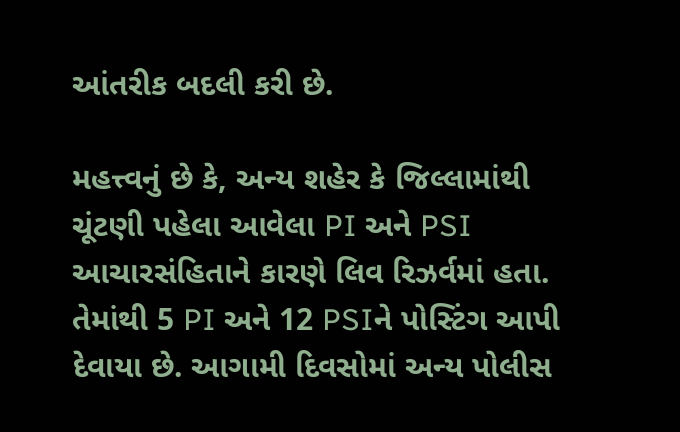આંતરીક બદલી કરી છે.

મહત્ત્વનું છે કે, અન્ય શહેર કે જિલ્લામાંથી ચૂંટણી પહેલા આવેલા PI અને PSI આચારસંહિતાને કારણે લિવ રિઝર્વમાં હતા. તેમાંથી 5 PI અને 12 PSIને પોસ્ટિંગ આપી દેવાયા છે. આગામી દિવસોમાં અન્ય પોલીસ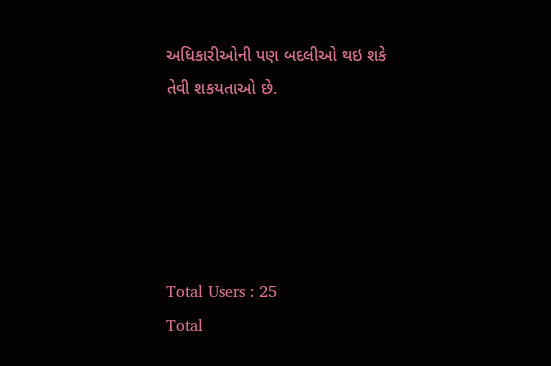અધિકારીઓની પણ બદલીઓ થઇ શકે તેવી શકયતાઓ છે.





Total Users : 25
Total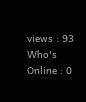views : 93
Who's Online : 0